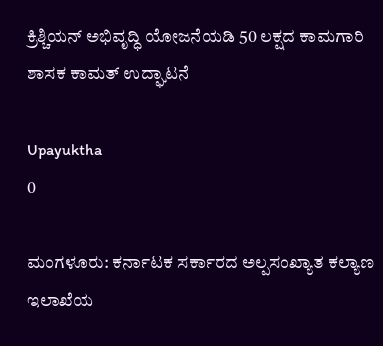ಕ್ರಿಶ್ಚಿಯನ್ ಅಭಿವೃದ್ಧಿ ಯೋಜನೆಯಡಿ 50 ಲಕ್ಷದ ಕಾಮಗಾರಿ ಶಾಸಕ ಕಾಮತ್ ಉದ್ಘಾಟನೆ

Upayuktha
0

ಮಂಗಳೂರು: ಕರ್ನಾಟಕ ಸರ್ಕಾರದ ಅಲ್ಪಸಂಖ್ಯಾತ ಕಲ್ಯಾಣ ಇಲಾಖೆಯ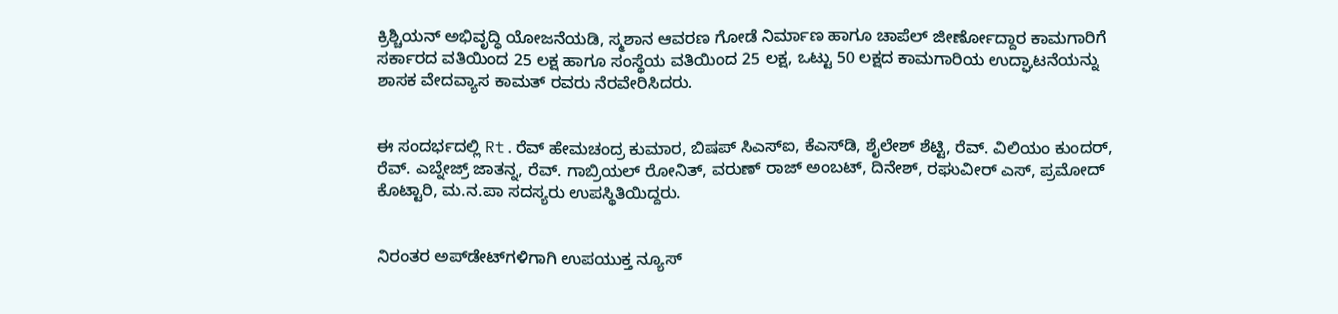ಕ್ರಿಶ್ಚಿಯನ್ ಅಭಿವೃದ್ಧಿ ಯೋಜನೆಯಡಿ, ಸ್ಮಶಾನ ಆವರಣ ಗೋಡೆ ನಿರ್ಮಾಣ ಹಾಗೂ ಚಾಪೆಲ್ ಜೀರ್ಣೋದ್ದಾರ ಕಾಮಗಾರಿಗೆ ಸರ್ಕಾರದ ವತಿಯಿಂದ 25 ಲಕ್ಷ ಹಾಗೂ ಸಂಸ್ಥೆಯ ವತಿಯಿಂದ 25 ಲಕ್ಷ, ಒಟ್ಟು 50 ಲಕ್ಷದ ಕಾಮಗಾರಿಯ ಉದ್ಘಾಟನೆಯನ್ನು ಶಾಸಕ ವೇದವ್ಯಾಸ ಕಾಮತ್ ರವರು ನೆರವೇರಿಸಿದರು.


ಈ ಸಂದರ್ಭದಲ್ಲಿ Rt.ರೆವ್ ಹೇಮಚಂದ್ರ ಕುಮಾರ, ಬಿಷಪ್ ಸಿಎಸ್‌ಐ, ಕೆಎಸ್‌ಡಿ, ಶೈಲೇಶ್ ಶೆಟ್ಟಿ, ರೆವ್. ವಿಲಿಯಂ ಕುಂದರ್, ರೆವ್. ಎಬ್ನೇಜ್ರ್ ಜಾತನ್ನ, ರೆವ್. ಗಾಬ್ರಿಯಲ್ ರೋನಿತ್, ವರುಣ್ ರಾಜ್ ಅಂಬಟ್, ದಿನೇಶ್, ರಘುವೀರ್ ಎಸ್, ಪ್ರಮೋದ್ ಕೊಟ್ಟಾರಿ, ಮ.ನ.ಪಾ ಸದಸ್ಯರು ಉಪಸ್ಥಿತಿಯಿದ್ದರು.


ನಿರಂತರ ಅಪ್‌ಡೇಟ್‌ಗಳಿಗಾಗಿ ಉಪಯುಕ್ತ ನ್ಯೂಸ್‌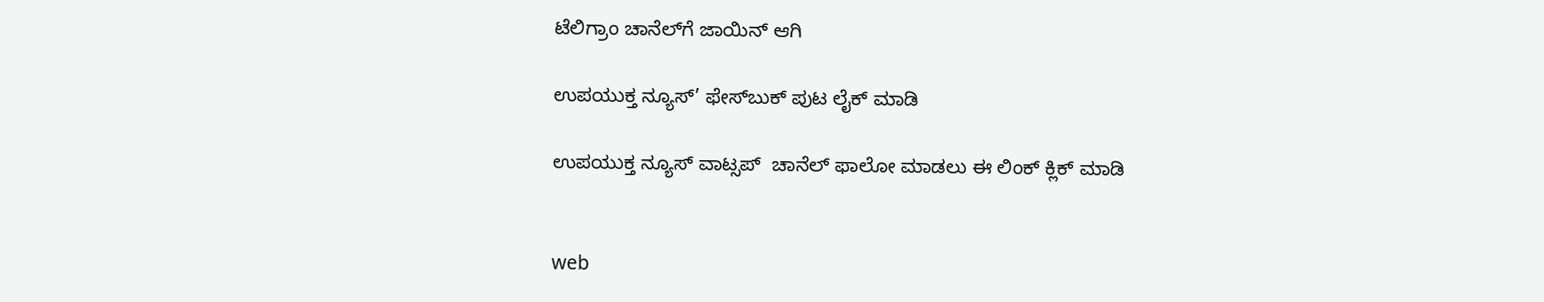ಟೆಲಿಗ್ರಾಂ ಚಾನೆಲ್‌ಗೆ ಜಾಯಿನ್‌ ಆಗಿ

ಉಪಯುಕ್ತ ನ್ಯೂಸ್‌’ ಫೇಸ್‌ಬುಕ್ ಪುಟ ಲೈಕ್ ಮಾಡಿ

ಉಪಯುಕ್ತ ನ್ಯೂಸ್‌ ವಾಟ್ಸಪ್‌  ಚಾನೆಲ್ ಫಾಲೋ ಮಾಡಲು ಈ ಲಿಂಕ್ ಕ್ಲಿಕ್ ಮಾಡಿ


web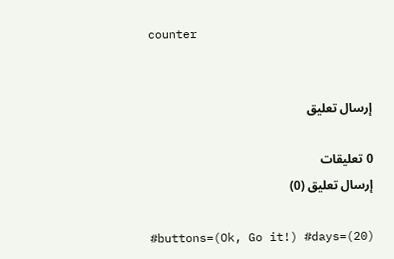counter


إرسال تعليق

0 تعليقات
إرسال تعليق (0)

#buttons=(Ok, Go it!) #days=(20)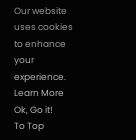Our website uses cookies to enhance your experience. Learn More
Ok, Go it!
To Top